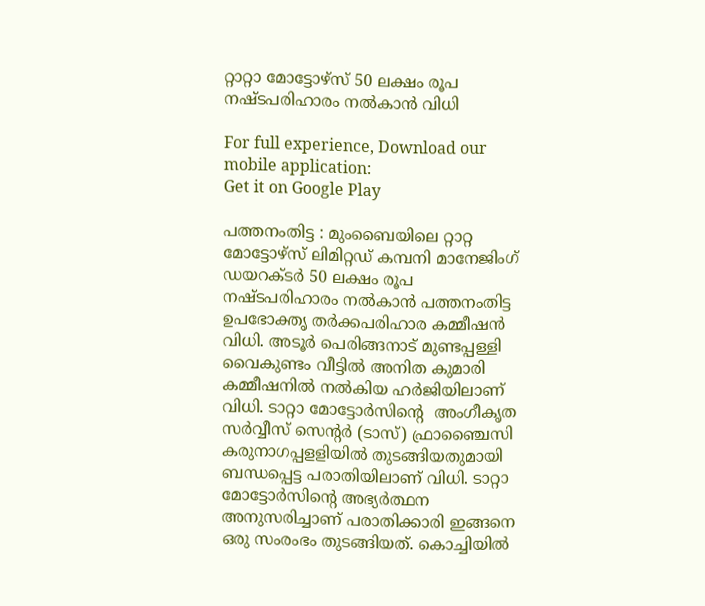റ്റാറ്റാ മോട്ടോഴ്‌സ് 50 ലക്ഷം രൂപ നഷ്‌ടപരിഹാരം നൽകാന്‍ വിധി

For full experience, Download our mobile application:
Get it on Google Play

പത്തനംതിട്ട : മുംബൈയിലെ റ്റാറ്റ മോട്ടോഴ്‌സ് ലിമിറ്റഡ് കമ്പനി മാനേജിംഗ് ഡയറക്‌ടർ 50 ലക്ഷം രൂപ നഷ്‌ടപരിഹാരം നൽകാന്‍ പത്തനംതിട്ട ഉപഭോക്തൃ തർക്കപരിഹാര കമ്മീഷൻ വിധി. അടൂർ പെരിങ്ങനാട് മുണ്ടപ്പള്ളി വൈകുണ്ടം വീട്ടില്‍ അനിത കുമാരി കമ്മീഷനിൽ നല്‍കിയ ഹർജിയിലാണ് വിധി. ടാറ്റാ മോട്ടോര്‍സിന്റെ  അംഗീകൃത സര്‍വ്വീസ് സെന്റര്‍ (ടാസ്) ഫ്രാഞ്ചൈസി കരുനാഗപ്പളളിയിൽ തുടങ്ങിയതുമായി ബന്ധപ്പെട്ട പരാതിയിലാണ് വിധി. ടാറ്റാ മോട്ടോര്‍സിന്റെ അഭ്യർത്ഥന അനുസരിച്ചാണ് പരാതിക്കാരി ഇങ്ങനെ ഒരു സംരംഭം തുടങ്ങിയത്. കൊച്ചിയിൽ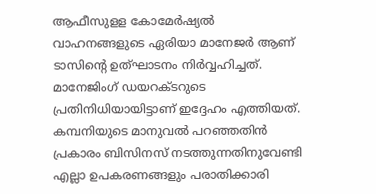ആഫീസുളള കോമേർഷ്യൽ വാഹനങ്ങളുടെ ഏരിയാ മാനേജര്‍ ആണ് ടാസിന്റെ ഉത്ഘാടനം നിർവ്വഹിച്ചത്. മാനേജിംഗ് ഡയറക്‌ടറുടെ പ്രതിനിധിയായിട്ടാണ് ഇദ്ദേഹം എത്തിയത്. കമ്പനിയുടെ മാനുവല്‍ പറഞ്ഞതിൻ പ്രകാരം ബിസിനസ് നടത്തുന്നതിനുവേണ്ടി എല്ലാ ഉപകരണങ്ങളും പരാതിക്കാരി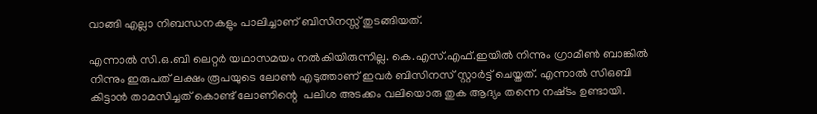വാങ്ങി എല്ലാ നിബന്ധനകളും പാലിച്ചാണ് ബിസിനസ്സ് തുടങ്ങിയത്.

എന്നാല്‍ സി.ഒ.ബി ലെറ്റര്‍ യഥാസമയം നല്‍കിയിരുന്നില്ല. കെ.എസ്.എഫ്.ഇയിൽ നിന്നും ഗ്രാമീൺ ബാങ്കിൽ നിന്നും ഇരുപത് ലക്ഷം രൂപയുടെ ലോൺ എടുത്താണ് ഇവര്‍ ബിസിനസ് സ്റ്റാർട്ട് ചെയ്ത‌ത്‌. എന്നാൽ സിഒബി കിട്ടാൻ താമസിച്ചത് കൊണ്ട് ലോണിന്റെ  പലിശ അടക്കം വലിയൊരു തുക ആദ്യം തന്നെ നഷ്‌ടം ഉണ്ടായി.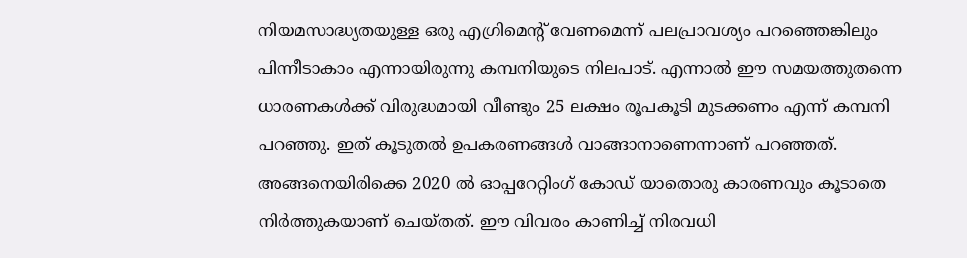നിയമസാദ്ധ്യതയുള്ള ഒരു എഗ്രിമെന്റ് വേണമെന്ന് പലപ്രാവശ്യം പറഞ്ഞെങ്കിലും പിന്നീടാകാം എന്നായിരുന്നു കമ്പനിയുടെ നിലപാട്. എന്നാൽ ഈ സമയത്തുതന്നെ ധാരണകൾക്ക് വിരുദ്ധമായി വീണ്ടും 25 ലക്ഷം രൂപകൂടി മുടക്കണം എന്ന് കമ്പനി പറഞ്ഞു. ഇത് കൂടുതൽ ഉപകരണങ്ങൾ വാങ്ങാനാണെന്നാണ് പറഞ്ഞത്. അങ്ങനെയിരിക്കെ 2020 ൽ ഓപ്പറേറ്റിംഗ് കോഡ് യാതൊരു കാരണവും കൂടാതെ നിർത്തുകയാണ് ചെയ്തത്. ഈ വിവരം കാണിച്ച് നിരവധി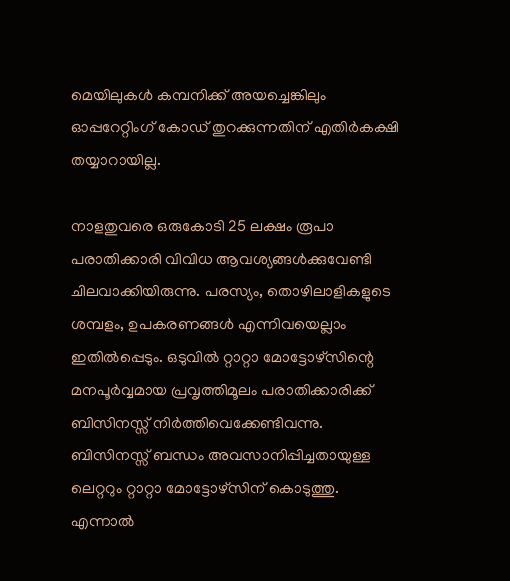മെയിലുകള്‍ കമ്പനിക്ക് അയച്ചെങ്കിലും ഓപ്പറേറ്റിംഗ് കോഡ് തുറക്കുന്നതിന് എതിർകക്ഷി തയ്യാറായില്ല.

നാളതുവരെ ഒരുകോടി 25 ലക്ഷം രൂപാ പരാതിക്കാരി വിവിധ ആവശ്യങ്ങൾക്കുവേണ്ടി ചിലവാക്കിയിരുന്നു. പരസ്യം, തൊഴിലാളികളുടെ ശമ്പളം, ഉപകരണങ്ങള്‍ എന്നിവയെല്ലാം ഇതിൽപ്പെടും. ഒടുവില്‍ റ്റാറ്റാ മോട്ടോഴ്‌സിന്റെ മനപൂർവ്വമായ പ്രവൃത്തിമൂലം പരാതിക്കാരിക്ക് ബിസിനസ്സ് നിർത്തിവെക്കേണ്ടിവന്നു. ബിസിനസ്സ് ബന്ധം അവസാനിപ്പിച്ചതായുള്ള ലെറ്ററും റ്റാറ്റാ മോട്ടോഴ്സിന് കൊടുത്തു. എന്നാൽ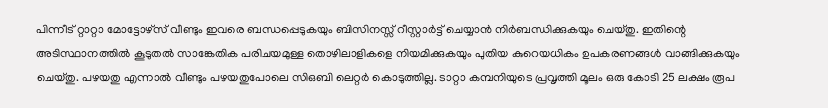പിന്നീട് റ്റാറ്റാ മോട്ടോഴ്സ് വീണ്ടും ഇവരെ ബന്ധപ്പെടുകയും ബിസിനസ്സ് റീസ്റ്റാർട്ട് ചെയ്യാൻ നിർബന്ധിക്കുകയും ചെയ്തു. ഇതിന്റെ അടിസ്ഥാനത്തിൽ കൂടുതൽ സാങ്കേതിക പരിചയമുള്ള തൊഴിലാളികളെ നിയമിക്കുകയും പുതിയ കുറെയധികം ഉപകരണങ്ങള്‍ വാങ്ങിക്കുകയും ചെയ്തു. പഴയതു എന്നാല്‍ വീണ്ടും പഴയതുപോലെ സിഒബി ലെറ്റർ കൊടുത്തില്ല. ടാറ്റാ കമ്പനിയുടെ പ്രവൃത്തി മൂലം ഒരു കോടി 25 ലക്ഷം രൂപ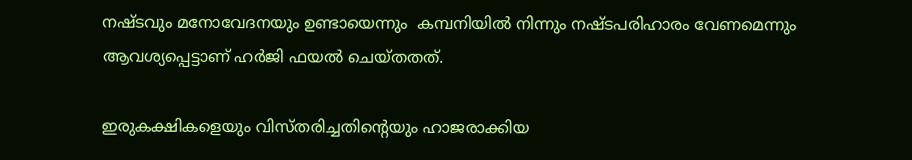നഷ്ട‌വും മനോവേദനയും ഉണ്ടായെന്നും  കമ്പനിയില്‍ നിന്നും നഷ്ടപരിഹാരം വേണമെന്നും ആവശ്യപ്പെട്ടാണ് ഹർജി ഫയൽ ചെയ്ത‌തത്.

ഇരുകക്ഷികളെയും വിസ്തരിച്ചതിന്റെയും ഹാജരാക്കിയ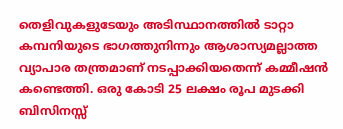തെളിവുകളുടേയും അടിസ്ഥാനത്തിൽ ടാറ്റാ കമ്പനിയുടെ ഭാഗത്തുനിന്നും ആശാസ്യമല്ലാത്ത വ്യാപാര തന്ത്രമാണ് നടപ്പാക്കിയതെന്ന് കമ്മീഷൻ കണ്ടെത്തി. ഒരു കോടി 25 ലക്ഷം രൂപ മുടക്കി ബിസിനസ്സ്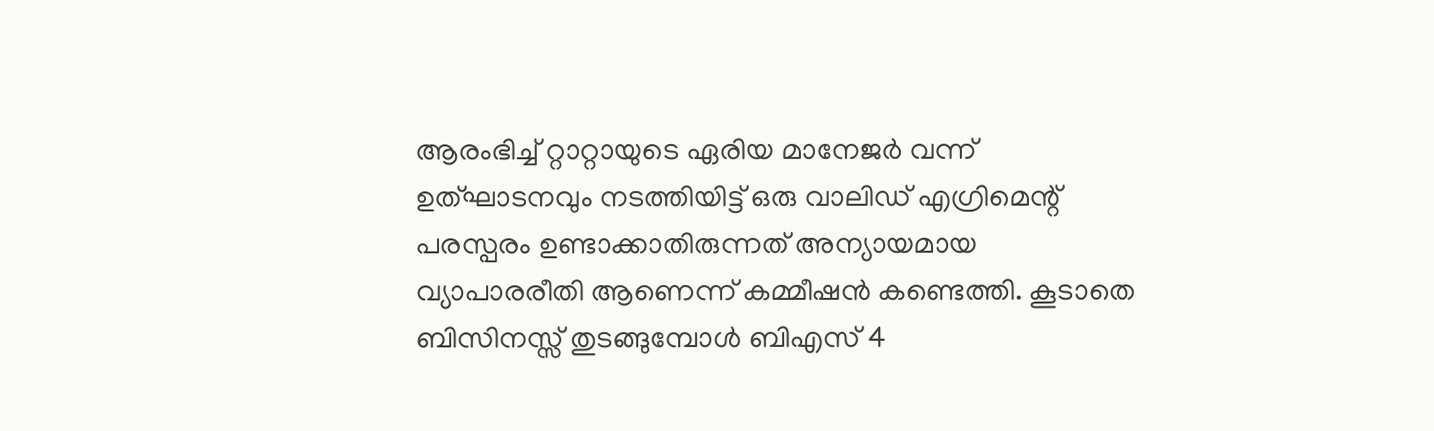ആരംഭിച്ച് റ്റാറ്റായുടെ ഏരിയ മാനേജർ വന്ന് ഉത്ഘാടനവും നടത്തിയിട്ട് ഒരു വാലിഡ് എഗ്രിമെന്റ് പരസ്പ‌രം ഉണ്ടാക്കാതിരുന്നത് അന്യായമായ വ്യാപാരരീതി ആണെന്ന് കമ്മീഷൻ കണ്ടെത്തി. കൂടാതെ ബിസിനസ്സ് തുടങ്ങുമ്പോൾ ബിഎസ് 4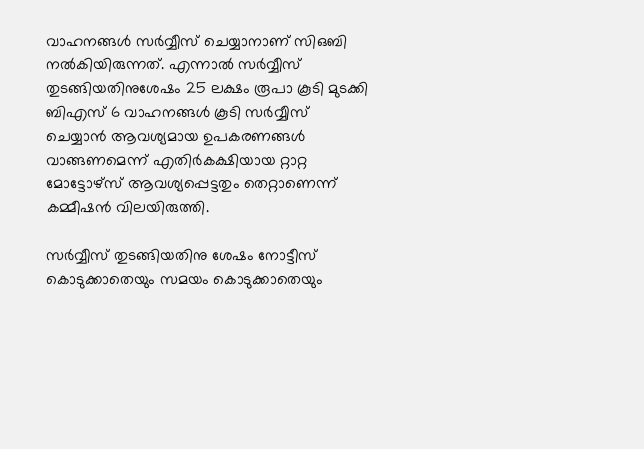വാഹനങ്ങൾ സർവ്വീസ് ചെയ്യാനാണ് സിഒബി നൽകിയിരുന്നത്. എന്നാൽ സർവ്വീസ് തുടങ്ങിയതിനുശേഷം 25 ലക്ഷം രൂപാ കൂടി മുടക്കി ബിഎസ് 6 വാഹനങ്ങൾ കൂടി സർവ്വീസ് ചെയ്യാൻ ആവശ്യമായ ഉപകരണങ്ങൾ വാങ്ങണമെന്ന് എതിർകക്ഷിയായ റ്റാറ്റ മോട്ടോഴ്‌സ് ആവശ്യപ്പെട്ടതും തെറ്റാണെന്ന് കമ്മീഷൻ വിലയിരുത്തി.

സർവ്വീസ് തുടങ്ങിയതിനു ശേഷം നോട്ടീസ് കൊടുക്കാതെയും സമയം കൊടുക്കാതെയും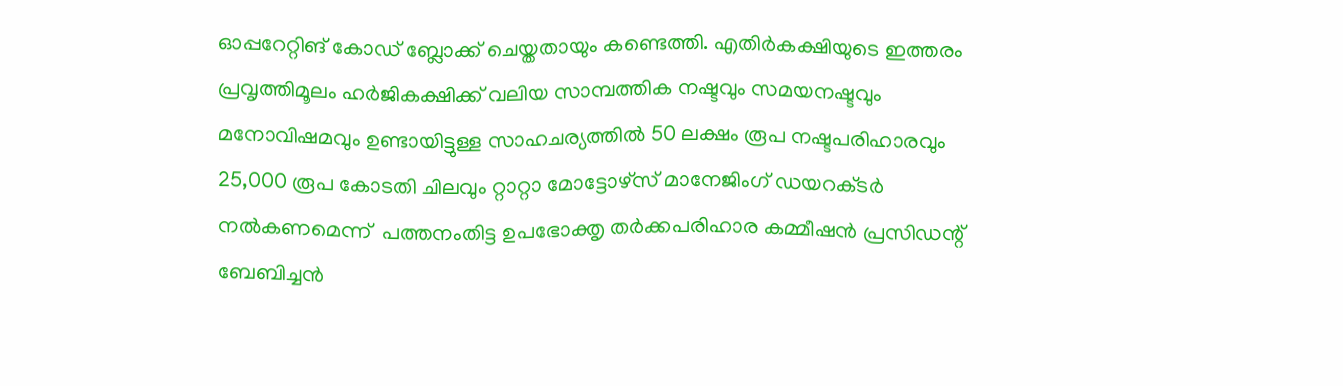ഓപ്പറേറ്റിങ് കോഡ് ബ്ലോക്ക് ചെയ്തതായും കണ്ടെത്തി. എതിർകക്ഷിയുടെ ഇത്തരം പ്രവൃത്തിമൂലം ഹർജികക്ഷിക്ക് വലിയ സാമ്പത്തിക നഷ്ടവും സമയനഷ്ടവും മനോവിഷമവും ഉണ്ടായിട്ടുള്ള സാഹചര്യത്തിൽ 50 ലക്ഷം രൂപ നഷ്ടപരിഹാരവും 25,000 രൂപ കോടതി ചിലവും റ്റാറ്റാ മോട്ടോഴ്സ് മാനേജിംഗ് ഡയറക്‌ടർ നല്‍കണമെന്ന്  പത്തനംതിട്ട ഉപഭോക്തൃ തർക്കപരിഹാര കമ്മീഷൻ പ്രസിഡന്റ് ബേബിച്ചൻ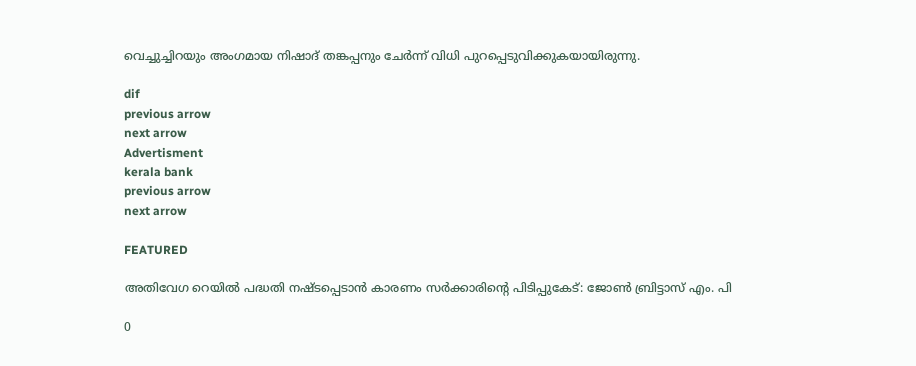വെച്ചുച്ചിറയും അംഗമായ നിഷാദ് തങ്കപ്പനും ചേർന്ന് വിധി പുറപ്പെടുവിക്കുകയായിരുന്നു.

dif
previous arrow
next arrow
Advertisment
kerala bank
previous arrow
next arrow

FEATURED

അതിവേഗ റെയിൽ പദ്ധതി നഷ്ടപ്പെടാൻ കാരണം സർക്കാരിന്റെ പിടിപ്പുകേട്: ജോൺ ബ്രിട്ടാസ് എം. പി

0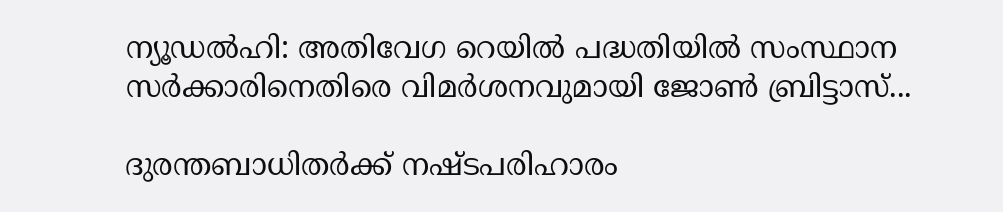ന്യൂഡൽഹി: അതിവേഗ റെയില്‍ പദ്ധതിയില്‍ സംസ്ഥാന സര്‍ക്കാരിനെതിരെ വിമര്‍ശനവുമായി ജോണ്‍ ബ്രിട്ടാസ്...

ദുരന്തബാധിതര്‍ക്ക് നഷ്ടപരിഹാരം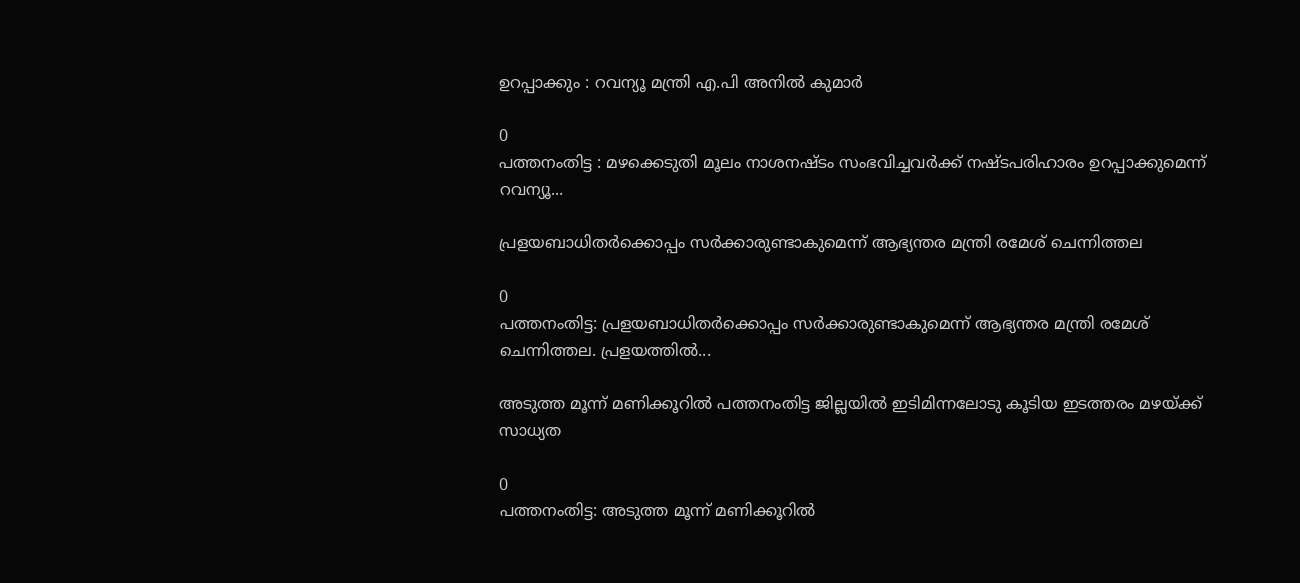ഉറപ്പാക്കും : റവന്യൂ മന്ത്രി എ.പി അനില്‍ കുമാര്‍

0
പത്തനംതിട്ട : മഴക്കെടുതി മൂലം നാശനഷ്ടം സംഭവിച്ചവര്‍ക്ക് നഷ്ടപരിഹാരം ഉറപ്പാക്കുമെന്ന് റവന്യൂ...

പ്രളയബാധിതർക്കൊപ്പം സർക്കാരുണ്ടാകുമെന്ന് ആഭ്യന്തര മന്ത്രി രമേശ് ചെന്നിത്തല

0
പത്തനംതിട്ട: പ്രളയബാധിതർക്കൊപ്പം സർക്കാരുണ്ടാകുമെന്ന് ആഭ്യന്തര മന്ത്രി രമേശ് ചെന്നിത്തല. പ്രളയത്തിൽ...

അടുത്ത മൂന്ന് മണിക്കൂറിൽ പത്തനംതിട്ട ജില്ലയിൽ ഇടിമിന്നലോടു കൂടിയ ഇടത്തരം മഴയ്ക്ക് സാധ്യത

0
പത്തനംതിട്ട: അടുത്ത മൂന്ന് മണിക്കൂറിൽ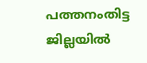പത്തനംതിട്ട ജില്ലയിൽ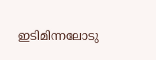ഇടിമിന്നലോടു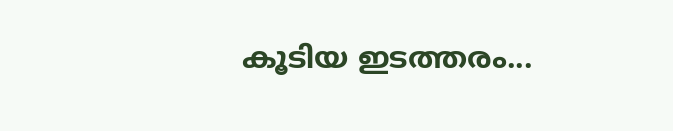കൂടിയ ഇടത്തരം...